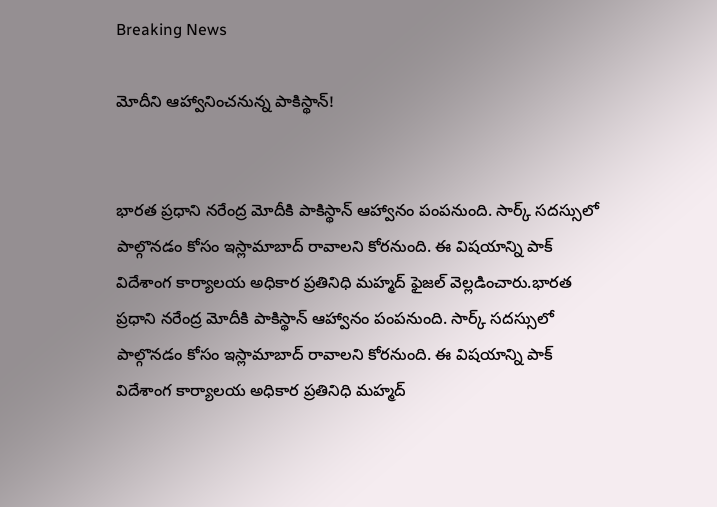Breaking News

మోదీని ఆహ్వానించనున్న పాకిస్థాన్!


భారత ప్రధాని నరేంద్ర మోదీకి పాకిస్థాన్ ఆహ్వానం పంపనుంది. సార్క్ సదస్సులో పాల్గొనడం కోసం ఇస్లామాబాద్ రావాలని కోరనుంది. ఈ విషయాన్ని పాక్ విదేశాంగ కార్యాలయ అధికార ప్రతినిధి మహ్మద్ ఫైజల్ వెల్లడించారు.భారత ప్రధాని నరేంద్ర మోదీకి పాకిస్థాన్ ఆహ్వానం పంపనుంది. సార్క్ సదస్సులో పాల్గొనడం కోసం ఇస్లామాబాద్ రావాలని కోరనుంది. ఈ విషయాన్ని పాక్ విదేశాంగ కార్యాలయ అధికార ప్రతినిధి మహ్మద్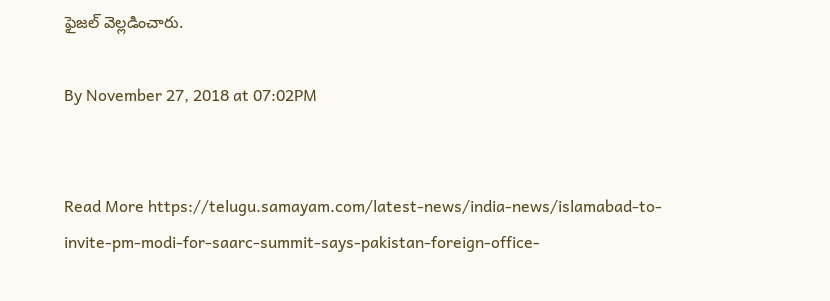ఫైజల్ వెల్లడించారు.

By November 27, 2018 at 07:02PM


Read More https://telugu.samayam.com/latest-news/india-news/islamabad-to-invite-pm-modi-for-saarc-summit-says-pakistan-foreign-office-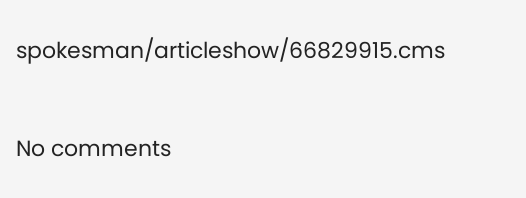spokesman/articleshow/66829915.cms

No comments